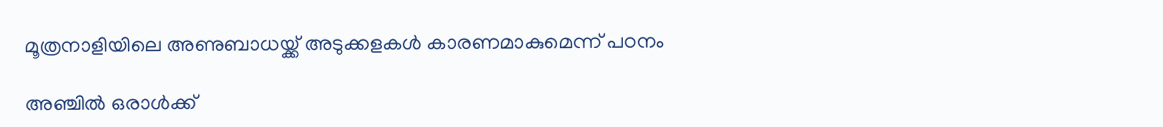മൂത്രനാളിയിലെ അണുബാധയ്ക്ക് അടുക്കളകള്‍ കാരണമാകുമെന്ന് പഠനം

അഞ്ചില്‍ ഒരാള്‍ക്ക്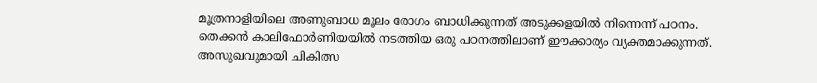മൂത്രനാളിയിലെ അണുബാധ മൂലം രോഗം ബാധിക്കുന്നത് അടുക്കളയില്‍ നിന്നെന്ന് പഠനം. തെക്കന്‍ കാലിഫോര്‍ണിയയില്‍ നടത്തിയ ഒരു പഠനത്തിലാണ് ഈക്കാര്യം വ്യക്തമാക്കുന്നത്. അസുഖവുമായി ചികിത്സ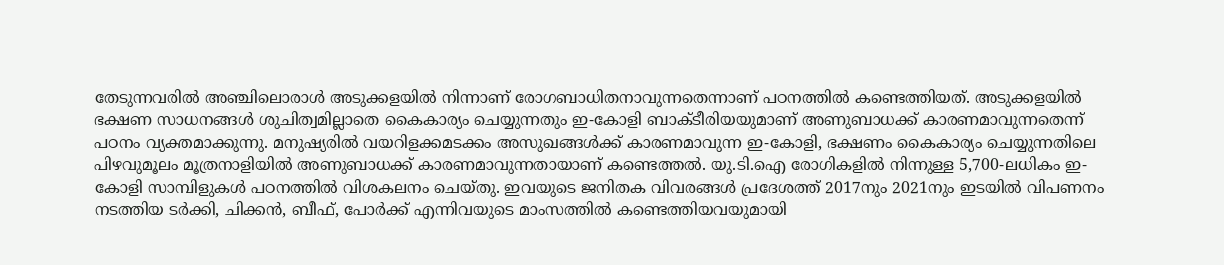തേടുന്നവരില്‍ അഞ്ചിലൊരാള്‍ അടുക്കളയില്‍ നിന്നാണ് രോഗബാധിതനാവുന്നതെന്നാണ് പഠനത്തില്‍ കണ്ടെത്തിയത്. അടുക്കളയില്‍ ഭക്ഷണ സാധനങ്ങള്‍ ശുചിത്വമില്ലാതെ കൈകാര്യം ചെയ്യുന്നതും ഇ-കോളി ബാക്ടീരിയയുമാണ് അണുബാധക്ക് കാരണമാവുന്നതെന്ന് പഠനം വ്യക്തമാക്കുന്നു. മനുഷ്യരില്‍ വയറിളക്കമടക്കം അസുഖങ്ങള്‍ക്ക് കാരണമാവുന്ന ഇ-കോളി, ഭക്ഷണം കൈകാര്യം ചെയ്യുന്നതിലെ പിഴവുമൂലം മൂത്രനാളിയില്‍ അണുബാധക്ക് കാരണമാവുന്നതായാണ് കണ്ടെത്തല്‍. യു.ടി.ഐ രോഗികളില്‍ നിന്നുള്ള 5,700-ലധികം ഇ-കോളി സാമ്പിളുകള്‍ പഠനത്തില്‍ വിശകലനം ചെയ്തു. ഇവയുടെ ജനിതക വിവരങ്ങള്‍ പ്രദേശത്ത് 2017നും 2021നും ഇടയില്‍ വിപണനം നടത്തിയ ടര്‍ക്കി, ചിക്കന്‍, ബീഫ്, പോര്‍ക്ക് എന്നിവയുടെ മാംസത്തില്‍ കണ്ടെത്തിയവയുമായി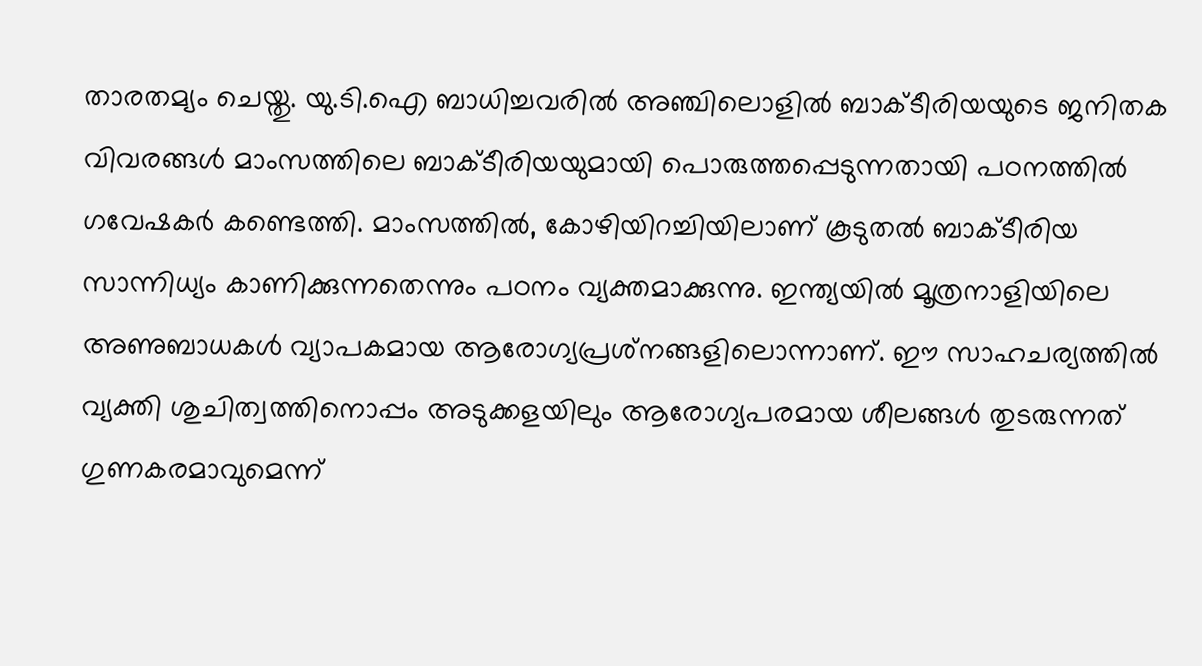താരതമ്യം ചെയ്തു. യു.ടി.ഐ ബാധിച്ചവരില്‍ അഞ്ചിലൊളില്‍ ബാക്ടീരിയയുടെ ജനിതക വിവരങ്ങള്‍ മാംസത്തിലെ ബാക്ടീരിയയുമായി പൊരുത്തപ്പെടുന്നതായി പഠനത്തില്‍ ഗവേഷകര്‍ കണ്ടെത്തി. മാംസത്തില്‍, കോഴിയിറച്ചിയിലാണ് കൂടുതല്‍ ബാക്ടീരിയ സാന്നിധ്യം കാണിക്കുന്നതെന്നും പഠനം വ്യക്തമാക്കുന്നു. ഇന്ത്യയില്‍ മൂത്രനാളിയിലെ അണുബാധകള്‍ വ്യാപകമായ ആരോഗ്യപ്രശ്‌നങ്ങളിലൊന്നാണ്. ഈ സാഹചര്യത്തില്‍ വ്യക്തി ശുചിത്വത്തിനൊപ്പം അടുക്കളയിലും ആരോഗ്യപരമായ ശീലങ്ങള്‍ തുടരുന്നത് ഗുണകരമാവുമെന്ന്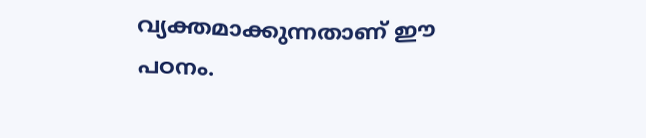വ്യക്തമാക്കുന്നതാണ് ഈ പഠനം.